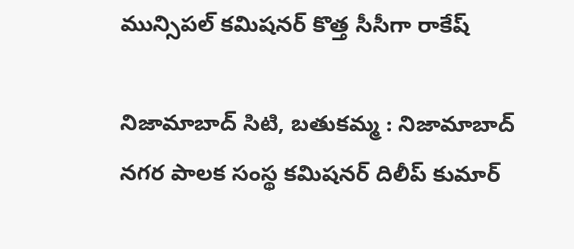మున్సిపల్ కమిషనర్ కొత్త సీసీగా రాకేష్

నిజామాబాద్ సిటి, బతుకమ్మ : నిజామాబాద్ నగర పాలక సంస్థ కమిషనర్ దిలీప్ కుమార్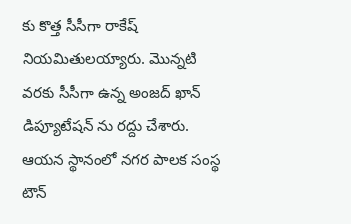కు కొత్త సీసీగా రాకేష్ నియమితులయ్యారు. మొన్నటి వరకు సీసీగా ఉన్న అంజద్ ఖాన్ డిప్యూటేషన్ ను రద్దు చేశారు. ఆయన స్థానంలో నగర పాలక సంస్థ టౌన్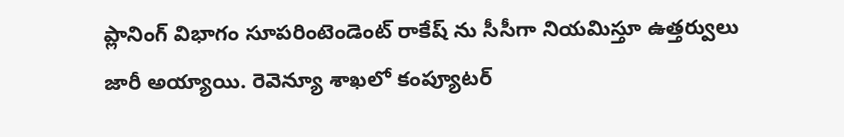ప్లానింగ్ విభాగం సూపరింటెండెంట్ రాకేష్ ను సీసీగా నియమిస్తూ ఉత్తర్వులు జారీ అయ్యాయి. రెవెన్యూ శాఖలో కంప్యూటర్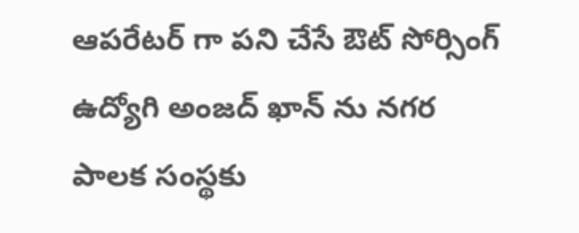ఆపరేటర్ గా పని చేసే ఔట్ సోర్సింగ్ ఉద్యోగి అంజద్ ఖాన్ ను నగర పాలక సంస్థకు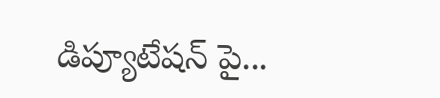డిప్యూటేషన్ పై...